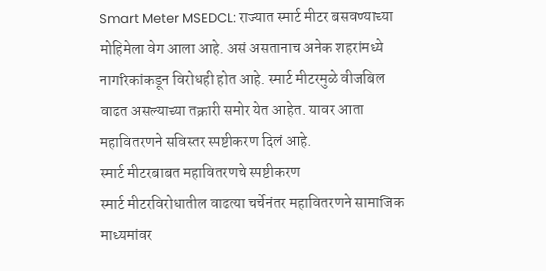Smart Meter MSEDCL: राज्यात स्मार्ट मीटर बसवण्याच्या मोहिमेला वेग आला आहे. असं असतानाच अनेक शहरांमध्ये नागरिकांकडून विरोधही होत आहे. स्मार्ट मीटरमुळे वीजबिल वाढत असल्याच्या तक्रारी समोर येत आहेत. यावर आता महावितरणने सविस्तर स्पष्टीकरण दिलं आहे.
स्मार्ट मीटरबाबत महावितरणचे स्पष्टीकरण
स्मार्ट मीटरविरोधातील वाढत्या चर्चेनंतर महावितरणने सामाजिक माध्यमांवर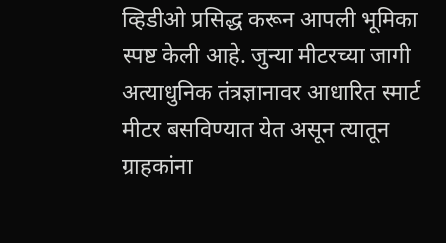व्हिडीओ प्रसिद्ध करून आपली भूमिका स्पष्ट केली आहे. जुन्या मीटरच्या जागी अत्याधुनिक तंत्रज्ञानावर आधारित स्मार्ट मीटर बसविण्यात येत असून त्यातून ग्राहकांना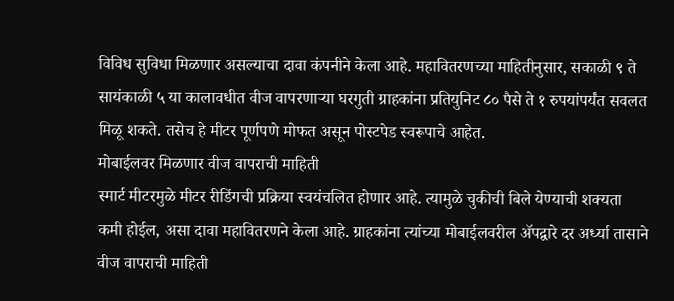विविध सुविधा मिळणार असल्याचा दावा कंपनीने केला आहे. महावितरणच्या माहितीनुसार, सकाळी ९ ते सायंकाळी ५ या कालावधीत वीज वापरणाऱ्या घरगुती ग्राहकांना प्रतियुनिट ८० पैसे ते १ रुपयांपर्यंत सवलत मिळू शकते. तसेच हे मीटर पूर्णपणे मोफत असून पोस्टपेड स्वरूपाचे आहेत.
मोबाईलवर मिळणार वीज वापराची माहिती
स्मार्ट मीटरमुळे मीटर रीडिंगची प्रक्रिया स्वयंचलित होणार आहे. त्यामुळे चुकीची बिले येण्याची शक्यता कमी होईल, असा दावा महावितरणने केला आहे. ग्राहकांना त्यांच्या मोबाईलवरील ॲपद्वारे दर अर्ध्या तासाने वीज वापराची माहिती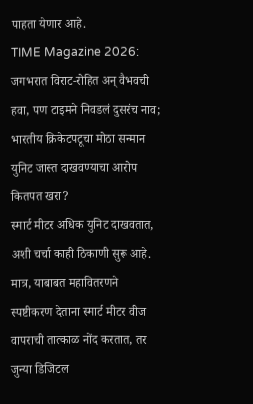पाहता येणार आहे.
TIME Magazine 2026: जगभरात विराट-रोहित अन् वैभवची हवा, पण टाइमने निवडलं दुसरंच नाव; भारतीय क्रिकेटपटूचा मोठा सन्मान
युनिट जास्त दाखवण्याचा आरोप कितपत खरा?
स्मार्ट मीटर अधिक युनिट दाखवतात, अशी चर्चा काही ठिकाणी सुरू आहे. मात्र, याबाबत महावितरणने स्पष्टीकरण देताना स्मार्ट मीटर वीज वापराची तात्काळ नोंद करतात, तर जुन्या डिजिटल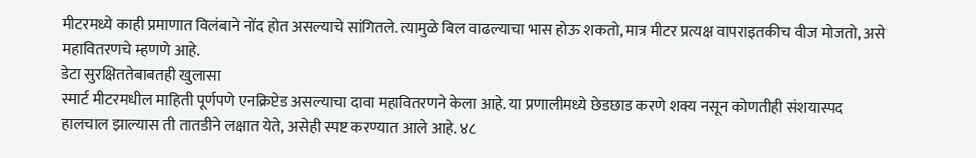मीटरमध्ये काही प्रमाणात विलंबाने नोंद होत असल्याचे सांगितले. त्यामुळे बिल वाढल्याचा भास होऊ शकतो, मात्र मीटर प्रत्यक्ष वापराइतकीच वीज मोजतो, असे महावितरणचे म्हणणे आहे.
डेटा सुरक्षिततेबाबतही खुलासा
स्मार्ट मीटरमधील माहिती पूर्णपणे एनक्रिप्टेड असल्याचा दावा महावितरणने केला आहे. या प्रणालीमध्ये छेडछाड करणे शक्य नसून कोणतीही संशयास्पद हालचाल झाल्यास ती तातडीने लक्षात येते, असेही स्पष्ट करण्यात आले आहे. ४८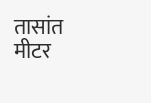तासांत मीटर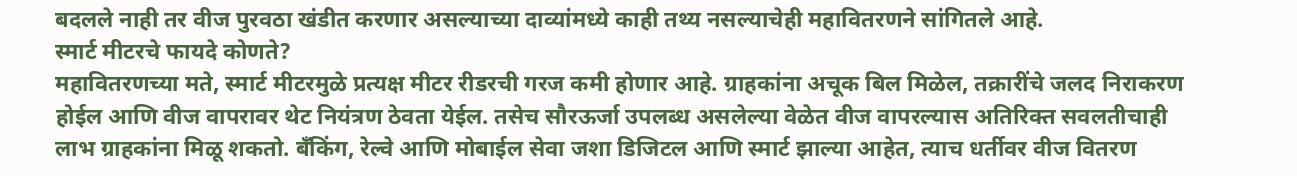बदलले नाही तर वीज पुरवठा खंडीत करणार असल्याच्या दाव्यांमध्ये काही तथ्य नसल्याचेही महावितरणने सांगितले आहे.
स्मार्ट मीटरचे फायदे कोणते?
महावितरणच्या मते, स्मार्ट मीटरमुळे प्रत्यक्ष मीटर रीडरची गरज कमी होणार आहे. ग्राहकांना अचूक बिल मिळेल, तक्रारींचे जलद निराकरण होईल आणि वीज वापरावर थेट नियंत्रण ठेवता येईल. तसेच सौरऊर्जा उपलब्ध असलेल्या वेळेत वीज वापरल्यास अतिरिक्त सवलतीचाही लाभ ग्राहकांना मिळू शकतो. बँकिंग, रेल्वे आणि मोबाईल सेवा जशा डिजिटल आणि स्मार्ट झाल्या आहेत, त्याच धर्तीवर वीज वितरण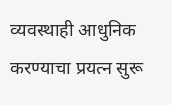व्यवस्थाही आधुनिक करण्याचा प्रयत्न सुरू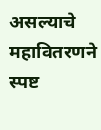असल्याचे महावितरणने स्पष्ट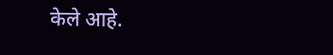केले आहे.